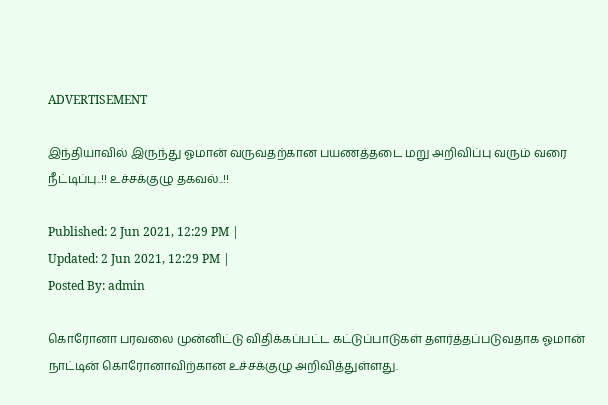ADVERTISEMENT

இந்தியாவில் இருந்து ஓமான் வருவதற்கான பயணத்தடை மறு அறிவிப்பு வரும் வரை நீட்டிப்பு..!! உச்சக்குழு தகவல்..!!

Published: 2 Jun 2021, 12:29 PM |
Updated: 2 Jun 2021, 12:29 PM |
Posted By: admin

கொரோனா பரவலை முன்னிட்டு விதிக்கப்பட்ட கட்டுப்பாடுகள் தளர்த்தப்படுவதாக ஓமான் நாட்டின் கொரோனாவிற்கான உச்சக்குழு அறிவித்துள்ளது.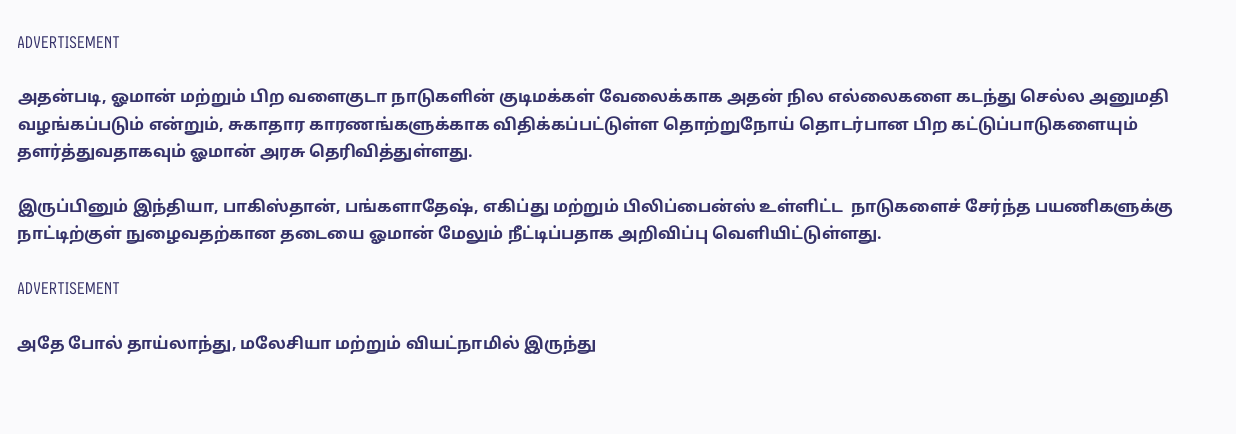ADVERTISEMENT

அதன்படி, ஓமான் மற்றும் பிற வளைகுடா நாடுகளின் குடிமக்கள் வேலைக்காக அதன் நில எல்லைகளை கடந்து செல்ல அனுமதி வழங்கப்படும் என்றும், சுகாதார காரணங்களுக்காக விதிக்கப்பட்டுள்ள தொற்றுநோய் தொடர்பான பிற கட்டுப்பாடுகளையும் தளர்த்துவதாகவும் ஓமான் அரசு தெரிவித்துள்ளது.

இருப்பினும் இந்தியா, பாகிஸ்தான், பங்களாதேஷ், எகிப்து மற்றும் பிலிப்பைன்ஸ் உள்ளிட்ட  நாடுகளைச் சேர்ந்த பயணிகளுக்கு நாட்டிற்குள் நுழைவதற்கான தடையை ஓமான் மேலும் நீட்டிப்பதாக அறிவிப்பு வெளியிட்டுள்ளது.

ADVERTISEMENT

அதே போல் தாய்லாந்து, மலேசியா மற்றும் வியட்நாமில் இருந்து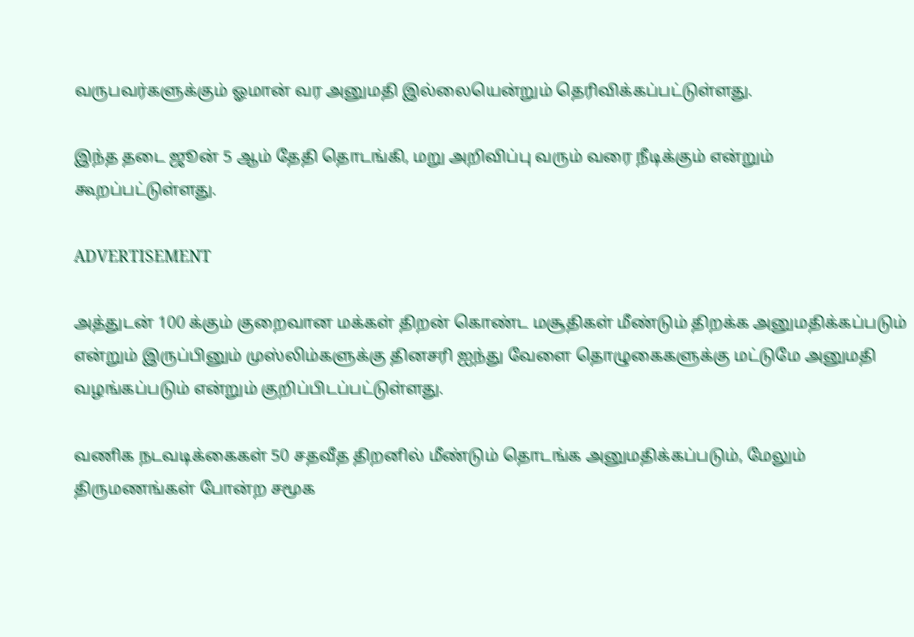வருபவர்களுக்கும் ஓமான் வர அனுமதி இல்லையென்றும் தெரிவிக்கப்பட்டுள்ளது.

இந்த தடை ஜூன் 5 ஆம் தேதி தொடங்கி, மறு அறிவிப்பு வரும் வரை நீடிக்கும் என்றும் கூறப்பட்டுள்ளது.

ADVERTISEMENT

அத்துடன் 100 க்கும் குறைவான மக்கள் திறன் கொண்ட மசூதிகள் மீண்டும் திறக்க அனுமதிக்கப்படும் என்றும் இருப்பினும் முஸ்லிம்களுக்கு தினசரி ஐந்து வேளை தொழுகைகளுக்கு மட்டுமே அனுமதி வழங்கப்படும் என்றும் குறிப்பிடப்பட்டுள்ளது.

வணிக நடவடிக்கைகள் 50 சதவீத திறனில் மீண்டும் தொடங்க அனுமதிக்கப்படும், மேலும் திருமணங்கள் போன்ற சமூக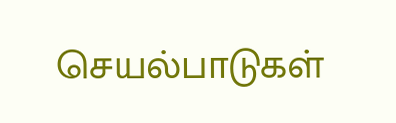செயல்பாடுகள்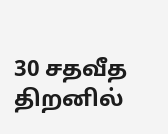30 சதவீத திறனில்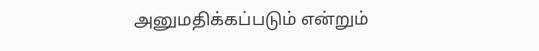அனுமதிக்கப்படும் என்றும்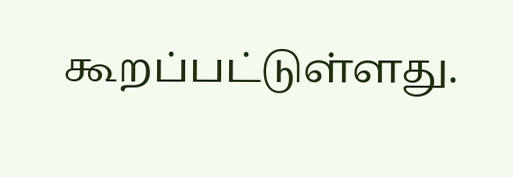கூறப்பட்டுள்ளது.